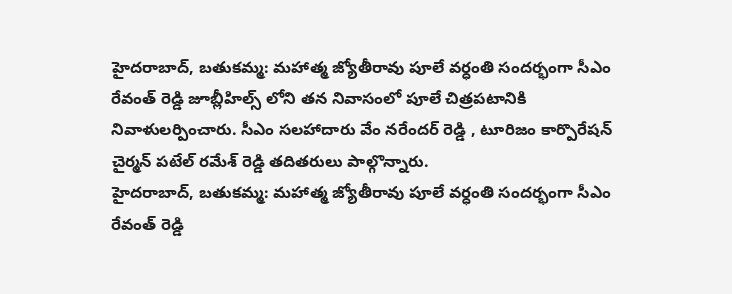హైదరాబాద్, బతుకమ్మ: మహాత్మ జ్యోతీరావు పూలే వర్ధంతి సందర్భంగా సీఎం రేవంత్ రెడ్డి జూబ్లీహిల్స్ లోని తన నివాసంలో పూలే చిత్రపటానికి నివాళులర్పించారు. సీఎం సలహాదారు వేం నరేందర్ రెడ్డి , టూరిజం కార్పొరేషన్ చైర్మన్ పటేల్ రమేశ్ రెడ్డి తదితరులు పాల్గొన్నారు.
హైదరాబాద్, బతుకమ్మ: మహాత్మ జ్యోతీరావు పూలే వర్ధంతి సందర్భంగా సీఎం రేవంత్ రెడ్డి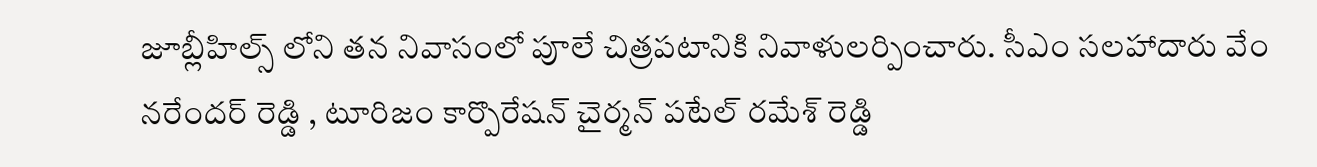జూబ్లీహిల్స్ లోని తన నివాసంలో పూలే చిత్రపటానికి నివాళులర్పించారు. సీఎం సలహాదారు వేం నరేందర్ రెడ్డి , టూరిజం కార్పొరేషన్ చైర్మన్ పటేల్ రమేశ్ రెడ్డి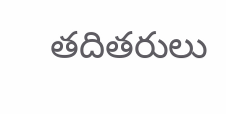తదితరులు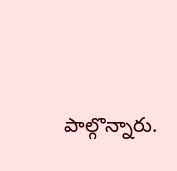పాల్గొన్నారు.